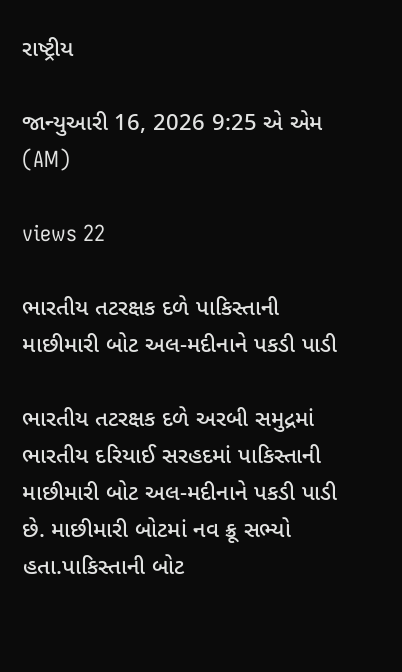રાષ્ટ્રીય

જાન્યુઆરી 16, 2026 9:25 એ એમ (AM)

views 22

ભારતીય તટરક્ષક દળે પાકિસ્તાની માછીમારી બોટ અલ-મદીનાને પકડી પાડી

ભારતીય તટરક્ષક દળે અરબી સમુદ્રમાં ભારતીય દરિયાઈ સરહદમાં પાકિસ્તાની માછીમારી બોટ અલ-મદીનાને પકડી પાડી છે. માછીમારી બોટમાં નવ ક્રૂ સભ્યો હતા.પાકિસ્તાની બોટ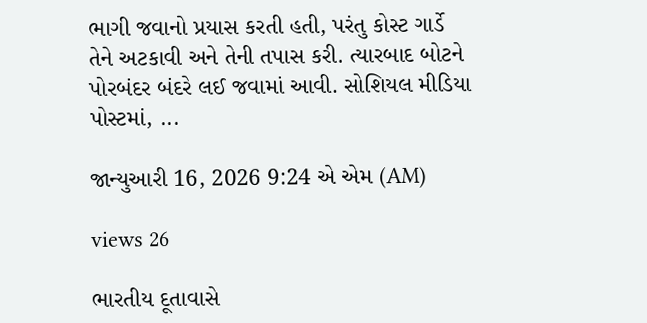ભાગી જવાનો પ્રયાસ કરતી હતી, પરંતુ કોસ્ટ ગાર્ડે તેને અટકાવી અને તેની તપાસ કરી. ત્યારબાદ બોટને પોરબંદર બંદરે લઈ જવામાં આવી. સોશિયલ મીડિયા પોસ્ટમાં, ...

જાન્યુઆરી 16, 2026 9:24 એ એમ (AM)

views 26

ભારતીય દૂતાવાસે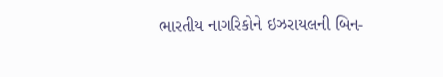ભારતીય નાગરિકોને ઇઝરાયલની બિન-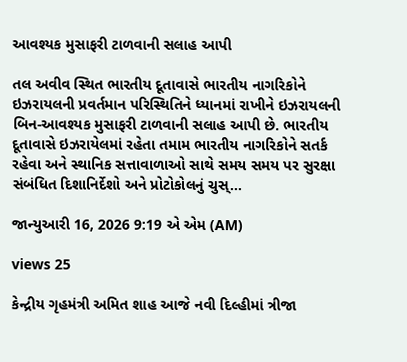આવશ્યક મુસાફરી ટાળવાની સલાહ આપી

તલ અવીવ સ્થિત ભારતીય દૂતાવાસે ભારતીય નાગરિકોને ઇઝરાયલની પ્રવર્તમાન પરિસ્થિતિને ધ્યાનમાં રાખીને ઇઝરાયલની બિન-આવશ્યક મુસાફરી ટાળવાની સલાહ આપી છે. ભારતીય દૂતાવાસે ઇઝરાયેલમાં રહેતા તમામ ભારતીય નાગરિકોને સતર્ક રહેવા અને સ્થાનિક સત્તાવાળાઓ સાથે સમય સમય પર સુરક્ષા સંબંધિત દિશાનિર્દેશો અને પ્રોટોકોલનું ચુસ્...

જાન્યુઆરી 16, 2026 9:19 એ એમ (AM)

views 25

કેન્દ્રીય ગૃહમંત્રી અમિત શાહ આજે નવી દિલ્હીમાં ત્રીજા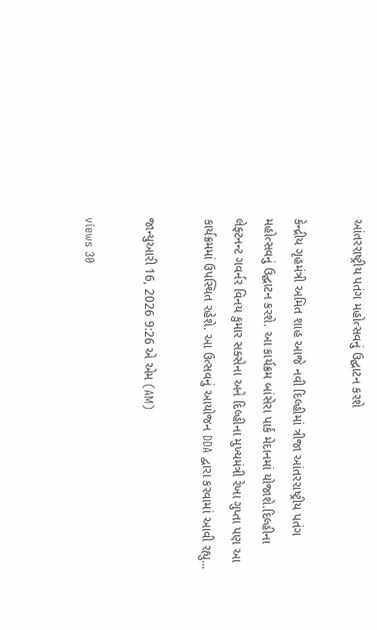આંતરરાષ્ટ્રીય પતંગ મહોત્સવનું ઉદ્ઘાટન કરશે

કેન્દ્રીય ગૃહમંત્રી અમિત શાહ આજે નવી દિલ્હીમાં ત્રીજા આંતરરાષ્ટ્રીય પતંગ મહોત્સવનું ઉદ્ઘાટન કરશે. આ કાર્યક્રમ બાંસેરા પાર્ક મેદાનમાં યોજાશે.દિલ્હીના લેફ્ટનન્ટ ગવર્નર વિનય કુમાર સક્સેના અને દિલ્હીના મુખ્યમંત્રી રેખા ગુપ્તા પણ આ કાર્યક્રમમાં ઉપસ્થિત રહેશે. આ ઉત્સવનું આયોજન DDA દ્વારા કરવામાં આવી રહ્યુ...

જાન્યુઆરી 16, 2026 9:26 એ એમ (AM)

views 30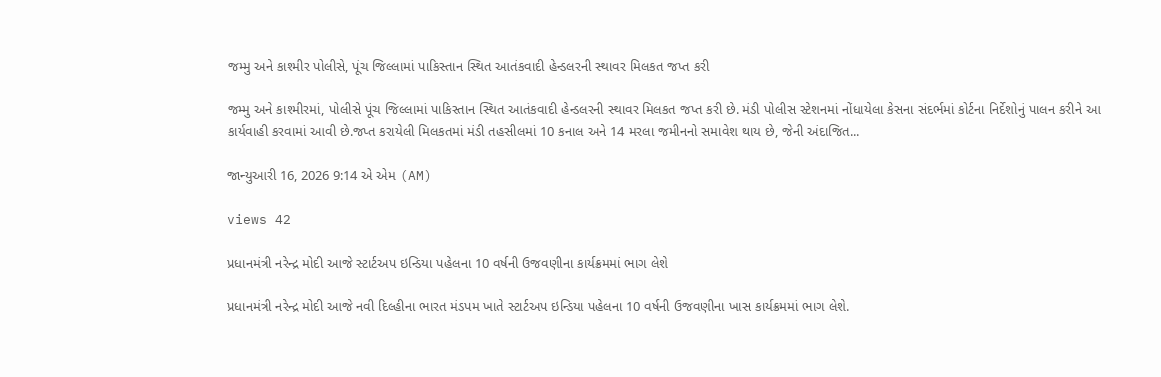જમ્મુ અને કાશ્મીર પોલીસે, પૂંચ જિલ્લામાં પાકિસ્તાન સ્થિત આતંકવાદી હેન્ડલરની સ્થાવર મિલકત જપ્ત કરી

જમ્મુ અને કાશ્મીરમાં, પોલીસે પૂંચ જિલ્લામાં પાકિસ્તાન સ્થિત આતંકવાદી હેન્ડલરની સ્થાવર મિલકત જપ્ત કરી છે. મંડી પોલીસ સ્ટેશનમાં નોંધાયેલા કેસના સંદર્ભમાં કોર્ટના નિર્દેશોનું પાલન કરીને આ કાર્યવાહી કરવામાં આવી છે.જપ્ત કરાયેલી મિલકતમાં મંડી તહસીલમાં 10 કનાલ અને 14 મરલા જમીનનો સમાવેશ થાય છે, જેની અંદાજિત...

જાન્યુઆરી 16, 2026 9:14 એ એમ (AM)

views 42

પ્રધાનમંત્રી નરેન્દ્ર મોદી આજે સ્ટાર્ટઅપ ઇન્ડિયા પહેલના 10 વર્ષની ઉજવણીના કાર્યક્રમમાં ભાગ લેશે

પ્રધાનમંત્રી નરેન્દ્ર મોદી આજે નવી દિલ્હીના ભારત મંડપમ ખાતે સ્ટાર્ટઅપ ઇન્ડિયા પહેલના 10 વર્ષની ઉજવણીના ખાસ કાર્યક્રમમાં ભાગ લેશે.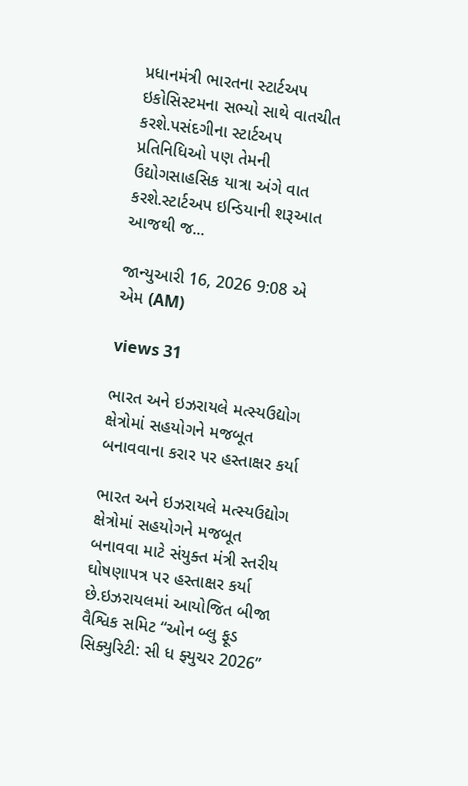પ્રધાનમંત્રી ભારતના સ્ટાર્ટઅપ ઇકોસિસ્ટમના સભ્યો સાથે વાતચીત કરશે.પસંદગીના સ્ટાર્ટઅપ પ્રતિનિધિઓ પણ તેમની ઉદ્યોગસાહસિક યાત્રા અંગે વાત કરશે.સ્ટાર્ટઅપ ઇન્ડિયાની શરૂઆત આજથી જ...

જાન્યુઆરી 16, 2026 9:08 એ એમ (AM)

views 31

ભારત અને ઇઝરાયલે મત્સ્યઉદ્યોગ ક્ષેત્રોમાં સહયોગને મજબૂત બનાવવાના કરાર પર હસ્તાક્ષર કર્યા

ભારત અને ઇઝરાયલે મત્સ્યઉદ્યોગ ક્ષેત્રોમાં સહયોગને મજબૂત બનાવવા માટે સંયુક્ત મંત્રી સ્તરીય ઘોષણાપત્ર પર હસ્તાક્ષર કર્યા છે.ઇઝરાયલમાં આયોજિત બીજા વૈશ્વિક સમિટ “ઓન બ્લુ ફૂડ સિક્યુરિટી: સી ધ ફ્યુચર 2026”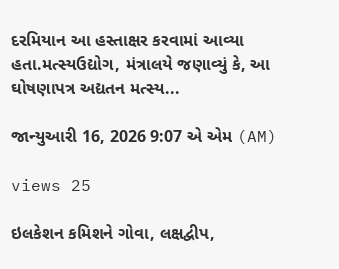દરમિયાન આ હસ્તાક્ષર કરવામાં આવ્યા હતા.મત્સ્યઉદ્યોગ, મંત્રાલયે જણાવ્યું કે, આ ઘોષણાપત્ર અદ્યતન મત્સ્ય...

જાન્યુઆરી 16, 2026 9:07 એ એમ (AM)

views 25

ઇલકેશન કમિશને ગોવા, લક્ષદ્વીપ,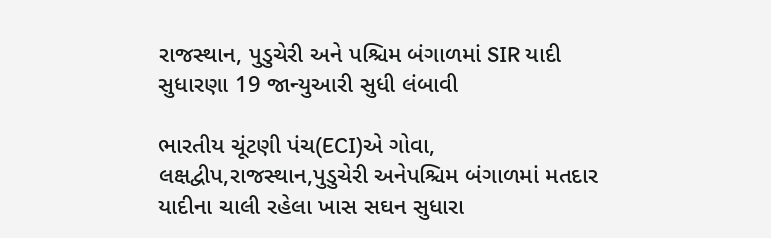રાજસ્થાન, પુડુચેરી અને પશ્ચિમ બંગાળમાં SIR યાદી સુધારણા 19 જાન્યુઆરી સુધી લંબાવી

ભારતીય ચૂંટણી પંચ(ECI)એ ગોવા, લક્ષદ્વીપ,રાજસ્થાન,પુડુચેરી અનેપશ્ચિમ બંગાળમાં મતદાર યાદીના ચાલી રહેલા ખાસ સઘન સુધારા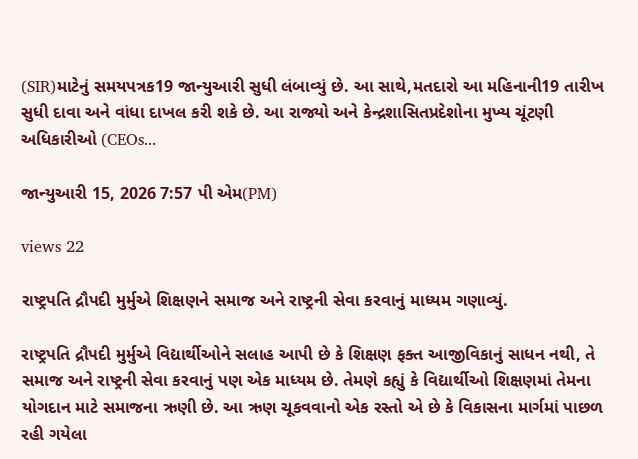(SIR)માટેનું સમયપત્રક19 જાન્યુઆરી સુધી લંબાવ્યું છે. આ સાથે,મતદારો આ મહિનાની19 તારીખ સુધી દાવા અને વાંધા દાખલ કરી શકે છે. આ રાજ્યો અને કેન્દ્રશાસિતપ્રદેશોના મુખ્ય ચૂંટણી અધિકારીઓ (CEOs...

જાન્યુઆરી 15, 2026 7:57 પી એમ(PM)

views 22

રાષ્ટ્રપતિ દ્રૌપદી મુર્મુએ શિક્ષણને સમાજ અને રાષ્ટ્રની સેવા કરવાનું માધ્યમ ગણાવ્યું.

રાષ્ટ્રપતિ દ્રૌપદી મુર્મુએ વિદ્યાર્થીઓને સલાહ આપી છે કે શિક્ષણ ફક્ત આજીવિકાનું સાધન નથી, તે સમાજ અને રાષ્ટ્રની સેવા કરવાનું પણ એક માધ્યમ છે. તેમણે કહ્યું કે વિદ્યાર્થીઓ શિક્ષણમાં તેમના યોગદાન માટે સમાજના ઋણી છે. આ ઋણ ચૂકવવાનો એક રસ્તો એ છે કે વિકાસના માર્ગમાં પાછળ રહી ગયેલા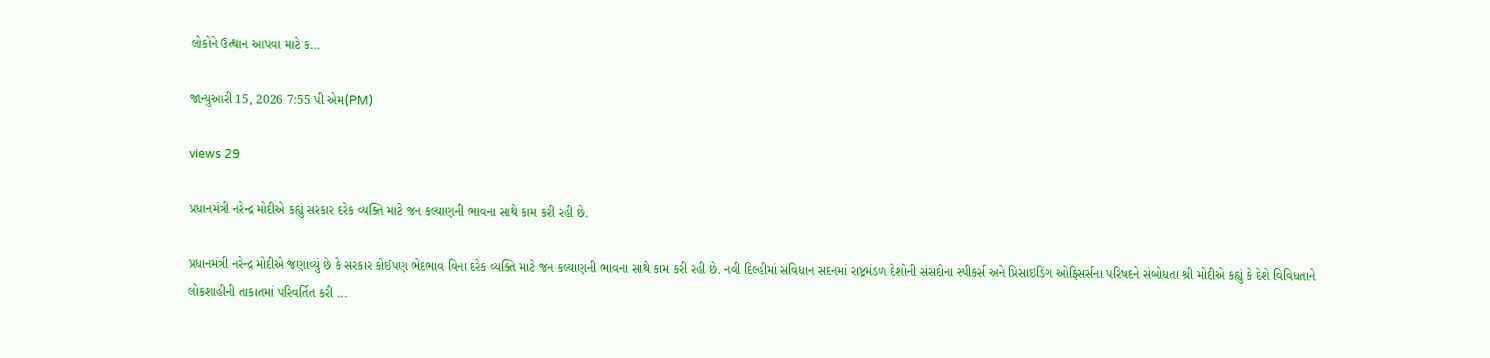લોકોને ઉત્થાન આપવા માટે ક...

જાન્યુઆરી 15, 2026 7:55 પી એમ(PM)

views 29

પ્રધાનમંત્રી નરેન્દ્ર મોદીએ કહ્યું સરકાર દરેક વ્યક્તિ માટે જન કલ્યાણની ભાવના સાથે કામ કરી રહી છે.

પ્રધાનમંત્રી નરેન્દ્ર મોદીએ જણાવ્યું છે કે સરકાર કોઈપણ ભેદભાવ વિના દરેક વ્યક્તિ માટે જન કલ્યાણની ભાવના સાથે કામ કરી રહી છે. નવી દિલ્હીમાં સંવિધાન સદનમાં રાષ્ટ્રમંડળ દેશોની સંસદોના સ્પીકર્સ અને પ્રિસાઇડિંગ ઓફિસર્સના પરિષદને સંબોધતા શ્રી મોદીએ કહ્યું કે દેશે વિવિધતાને લોકશાહીની તાકાતમાં પરિવર્તિત કરી ...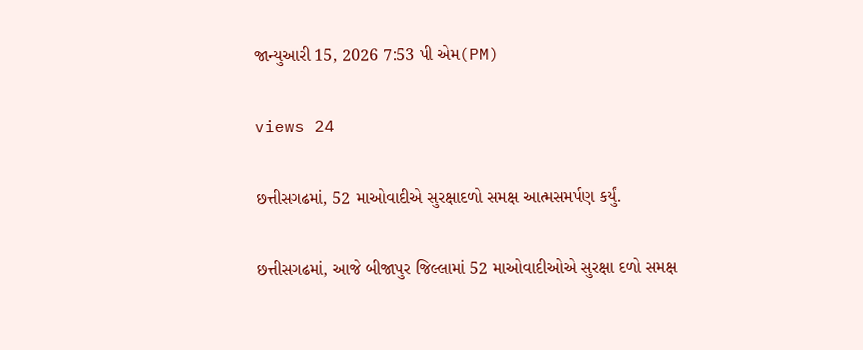જાન્યુઆરી 15, 2026 7:53 પી એમ(PM)

views 24

છત્તીસગઢમાં, 52 માઓવાદીએ સુરક્ષાદળો સમક્ષ આત્મસમર્પણ કર્યું.

છત્તીસગઢમાં, આજે બીજાપુર જિલ્લામાં 52 માઓવાદીઓએ સુરક્ષા દળો સમક્ષ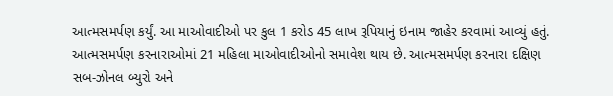આત્મસમર્પણ કર્યું. આ માઓવાદીઓ પર કુલ 1 કરોડ 45 લાખ રૂપિયાનું ઇનામ જાહેર કરવામાં આવ્યું હતું. આત્મસમર્પણ કરનારાઓમાં 21 મહિલા માઓવાદીઓનો સમાવેશ થાય છે. આત્મસમર્પણ કરનારા દક્ષિણ સબ-ઝોનલ બ્યુરો અને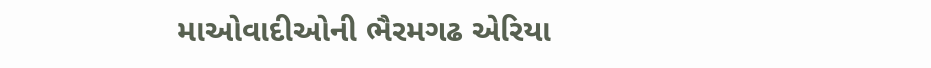માઓવાદીઓની ભૈરમગઢ એરિયા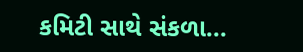કમિટી સાથે સંકળા...